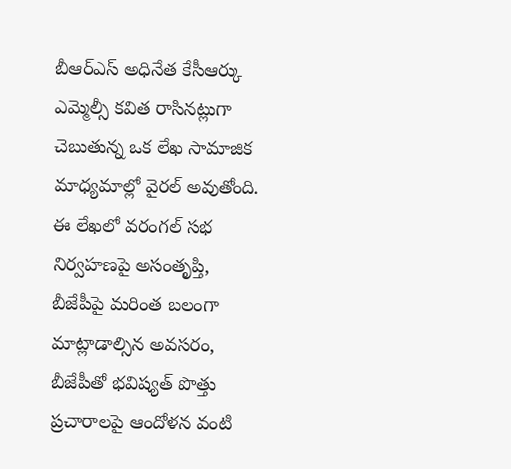బీఆర్ఎస్ అధినేత కేసీఆర్కు ఎమ్మెల్సీ కవిత రాసినట్లుగా చెబుతున్న ఒక లేఖ సామాజిక మాధ్యమాల్లో వైరల్ అవుతోంది. ఈ లేఖలో వరంగల్ సభ నిర్వహణపై అసంతృప్తి, బీజేపీపై మరింత బలంగా మాట్లాడాల్సిన అవసరం, బీజేపీతో భవిష్యత్ పొత్తు ప్రచారాలపై ఆందోళన వంటి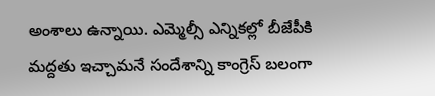అంశాలు ఉన్నాయి. ఎమ్మెల్సీ ఎన్నికల్లో బీజేపీకి మద్దతు ఇచ్చామనే సందేశాన్ని కాంగ్రెస్ బలంగా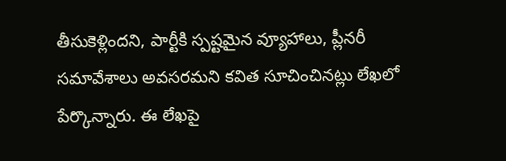తీసుకెళ్లిందని, పార్టీకి స్పష్టమైన వ్యూహాలు, ప్లీనరీ సమావేశాలు అవసరమని కవిత సూచించినట్లు లేఖలో పేర్కొన్నారు. ఈ లేఖపై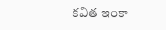కవిత ఇంకా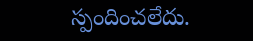స్పందించలేదు.